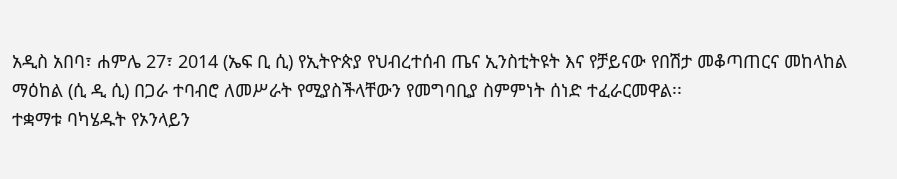አዲስ አበባ፣ ሐምሌ 27፣ 2014 (ኤፍ ቢ ሲ) የኢትዮጵያ የህብረተሰብ ጤና ኢንስቲትዩት እና የቻይናው የበሽታ መቆጣጠርና መከላከል ማዕከል (ሲ ዲ ሲ) በጋራ ተባብሮ ለመሥራት የሚያስችላቸውን የመግባቢያ ስምምነት ሰነድ ተፈራርመዋል፡፡
ተቋማቱ ባካሄዱት የኦንላይን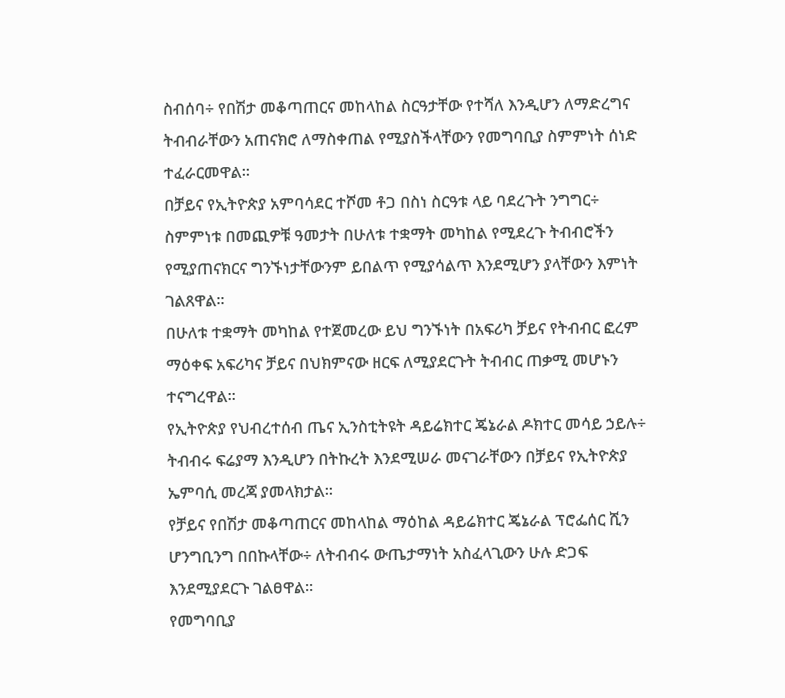ስብሰባ÷ የበሽታ መቆጣጠርና መከላከል ስርዓታቸው የተሻለ እንዲሆን ለማድረግና ትብብራቸውን አጠናክሮ ለማስቀጠል የሚያስችላቸውን የመግባቢያ ስምምነት ሰነድ ተፈራርመዋል።
በቻይና የኢትዮጵያ አምባሳደር ተሾመ ቶጋ በስነ ስርዓቱ ላይ ባደረጉት ንግግር÷ ስምምነቱ በመጪዎቹ ዓመታት በሁለቱ ተቋማት መካከል የሚደረጉ ትብብሮችን የሚያጠናክርና ግንኙነታቸውንም ይበልጥ የሚያሳልጥ እንደሚሆን ያላቸውን እምነት ገልጸዋል፡፡
በሁለቱ ተቋማት መካከል የተጀመረው ይህ ግንኙነት በአፍሪካ ቻይና የትብብር ፎረም ማዕቀፍ አፍሪካና ቻይና በህክምናው ዘርፍ ለሚያደርጉት ትብብር ጠቃሚ መሆኑን ተናግረዋል፡፡
የኢትዮጵያ የህብረተሰብ ጤና ኢንስቲትዩት ዳይሬክተር ጄኔራል ዶክተር መሳይ ኃይሉ÷ ትብብሩ ፍሬያማ እንዲሆን በትኩረት እንደሚሠራ መናገራቸውን በቻይና የኢትዮጵያ ኤምባሲ መረጃ ያመላክታል፡፡
የቻይና የበሽታ መቆጣጠርና መከላከል ማዕከል ዳይሬክተር ጄኔራል ፕሮፌሰር ሺን ሆንግቢንግ በበኩላቸው÷ ለትብብሩ ውጤታማነት አስፈላጊውን ሁሉ ድጋፍ እንደሚያደርጉ ገልፀዋል።
የመግባቢያ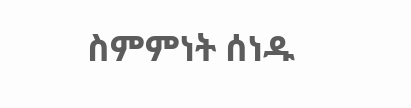ስምምነት ሰነዱ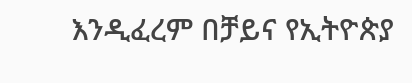እንዲፈረም በቻይና የኢትዮጵያ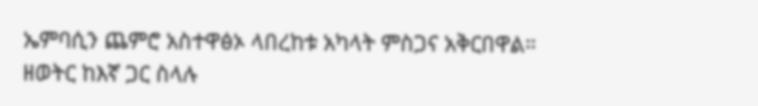ኤምባሲን ጨምሮ አስተዋፅኦ ላበረከቱ አካላት ምስጋና አቅርበዋል።
ዘወትር ከእኛ ጋር ስላሉ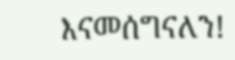እናመሰግናለን!